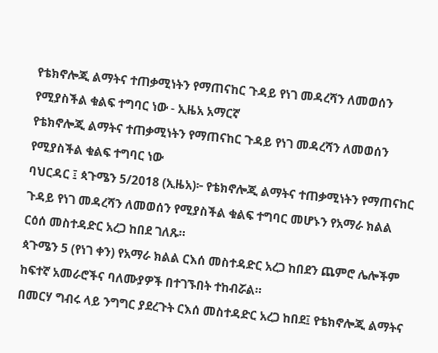የቴክኖሎጂ ልማትና ተጠቃሚነትን የማጠናከር ጉዳይ የነገ መዳረሻን ለመወሰን የሚያስችል ቁልፍ ተግባር ነው - ኢዜአ አማርኛ
የቴክኖሎጂ ልማትና ተጠቃሚነትን የማጠናከር ጉዳይ የነገ መዳረሻን ለመወሰን የሚያስችል ቁልፍ ተግባር ነው
ባህርዳር ፤ ጳጉሜን 5/2018 (ኢዜአ)፦ የቴክኖሎጂ ልማትና ተጠቃሚነትን የማጠናከር ጉዳይ የነገ መዳረሻን ለመወሰን የሚያስችል ቁልፍ ተግባር መሆኑን የአማራ ክልል ርዕሰ መስተዳድር አረጋ ከበደ ገለጹ።
ጳጉሜን 5 (የነገ ቀን) የአማራ ክልል ርእሰ መስተዳድር አረጋ ከበደን ጨምሮ ሌሎችም ከፍተኛ አመራሮችና ባለሙያዎች በተገኙበት ተከብሯል።
በመርሃ ግብሩ ላይ ንግግር ያደረጉት ርእሰ መስተዳድር አረጋ ከበደ፤ የቴክኖሎጂ ልማትና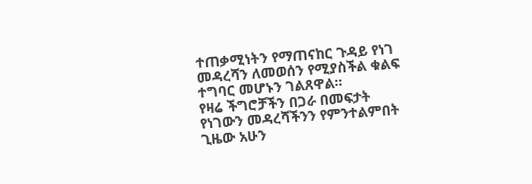ተጠቃሚነትን የማጠናከር ጉዳይ የነገ መዳረሻን ለመወሰን የሚያስችል ቁልፍ ተግባር መሆኑን ገልጸዋል።
የዛሬ ችግሮቻችን በጋራ በመፍታት የነገውን መዳረሻችንን የምንተልምበት ጊዜው አሁን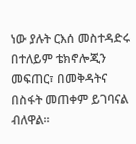ነው ያሉት ርእሰ መስተዳድሩ በተለይም ቴክኖሎጂን መፍጠር፣ በመቅዳትና በስፋት መጠቀም ይገባናል ብለዋል።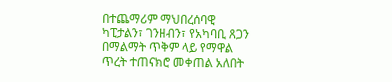በተጨማሪም ማህበረሰባዊ ካፒታልን፣ ገንዘብን፣ የአካባቢ ጸጋን በማልማት ጥቅም ላይ የማዋል ጥረት ተጠናክሮ መቀጠል አለበት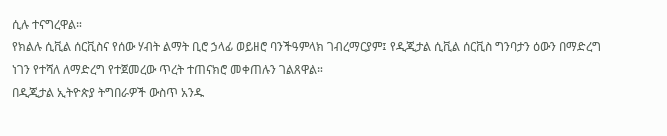ሲሉ ተናግረዋል።
የክልሉ ሲቪል ሰርቪስና የሰው ሃብት ልማት ቢሮ ኃላፊ ወይዘሮ ባንችዓምላክ ገብረማርያም፤ የዲጂታል ሲቪል ሰርቪስ ግንባታን ዕውን በማድረግ ነገን የተሻለ ለማድረግ የተጀመረው ጥረት ተጠናክሮ መቀጠሉን ገልጸዋል።
በዲጂታል ኢትዮጵያ ትግበራዎች ውስጥ አንዱ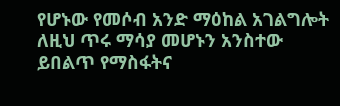የሆኑው የመሶብ አንድ ማዕከል አገልግሎት ለዚህ ጥሩ ማሳያ መሆኑን አንስተው ይበልጥ የማስፋትና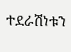ተደራሽነቱን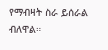የማብዛት ስራ ይሰራል ብለዋል።